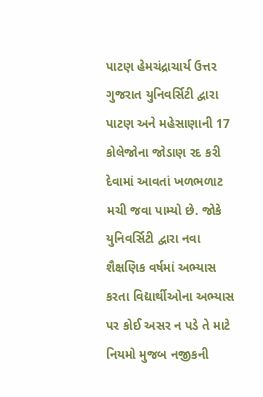પાટણ હેમચંદ્રાચાર્ય ઉત્તર ગુજરાત યુનિવર્સિટી દ્વારા પાટણ અને મહેસાણાની 17 કોલેજોના જોડાણ રદ કરી દેવામાં આવતાં ખળભળાટ મચી જવા પામ્યો છે. જોકે યુનિવર્સિટી દ્વારા નવા શૈક્ષણિક વર્ષમાં અભ્યાસ કરતા વિદ્યાર્થીઓના અભ્યાસ પર કોઈ અસર ન પડે તે માટે નિયમો મુજબ નજીકની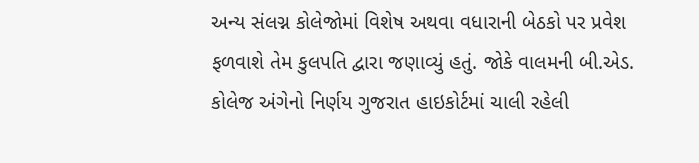અન્ય સંલગ્ન કોલેજોમાં વિશેષ અથવા વધારાની બેઠકો પર પ્રવેશ ફળવાશે તેમ કુલપતિ દ્વારા જણાવ્યું હતું. જોકે વાલમની બી.એડ. કોલેજ અંગેનો નિર્ણય ગુજરાત હાઇકોર્ટમાં ચાલી રહેલી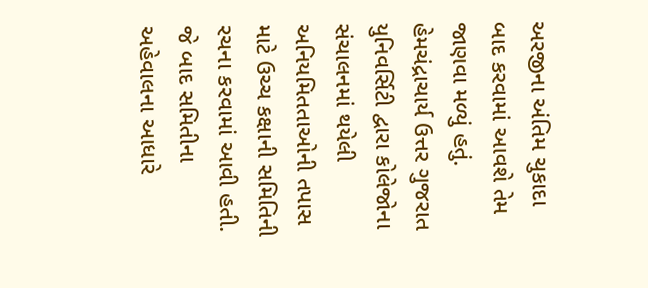અરજીના અંતિમ ચુકાદા બાદ કરવામાં આવશે તેમ જાણવા મળ્યું હતું. હેમચંદ્રાચાર્ય ઉત્તર ગુજરાત યુનિવર્સિટી દ્વારા કોલેજોના સંચાલનમાં થયેલી અનિયમિતતાઓની તપાસ માટે ઉચ્ચ કક્ષાની સમિતિની રચના કરવામાં આવી હતી. જે બાદ સમિતીના અહેવાલના આધારે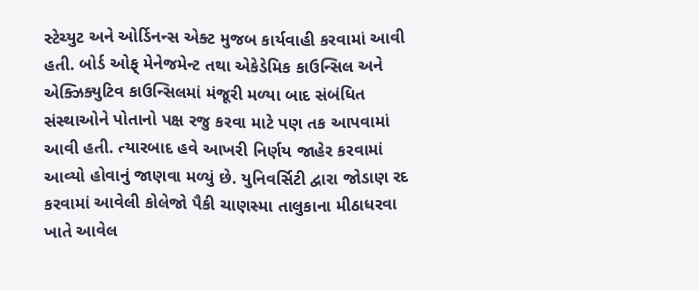સ્ટેચ્યુટ અને ઓર્ડિનન્સ એક્ટ મુજબ કાર્યવાહી કરવામાં આવી હતી. બોર્ડ ઓફ્ મેનેજમેન્ટ તથા એકેડેમિક કાઉન્સિલ અને એક્ઝિક્યુટિવ કાઉન્સિલમાં મંજૂરી મળ્યા બાદ સંબંધિત સંસ્થાઓને પોતાનો પક્ષ રજુ કરવા માટે પણ તક આપવામાં આવી હતી. ત્યારબાદ હવે આખરી નિર્ણય જાહેર કરવામાં આવ્યો હોવાનું જાણવા મળ્યું છે. યુનિવર્સિટી દ્વારા જોડાણ રદ કરવામાં આવેલી કોલેજો પૈકી ચાણસ્મા તાલુકાના મીઠાધરવા ખાતે આવેલ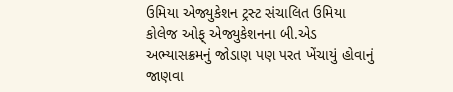ઉમિયા એજ્યુકેશન ટ્રસ્ટ સંચાલિત ઉમિયા કોલેજ ઓફ્ એજ્યુકેશનના બી.એડ અભ્યાસક્રમનું જોડાણ પણ પરત ખેંચાયું હોવાનું જાણવા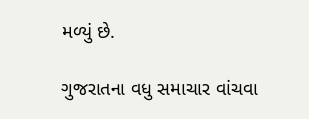મળ્યું છે.

ગુજરાતના વધુ સમાચાર વાંચવા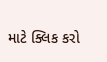માટે ક્લિક કરો